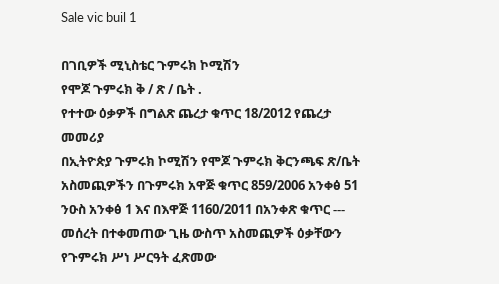Sale vic buil 1

በገቢዎች ሚኒስቴር ጉምሩክ ኮሚሽን
የሞጆ ጉምሩክ ቅ / ጽ / ቤት .
የተተው ዕቃዎች በግልጽ ጨረታ ቁጥር 18/2012 የጨረታ መመሪያ
በኢትዮጵያ ጉምሩክ ኮሚሽን የሞጆ ጉምሩክ ቅርንጫፍ ጽ/ቤት አስመጪዎችን በጉምሩክ አዋጅ ቁጥር 859/2006 አንቀፅ 51 ንዑስ አንቀፅ 1 እና በእዋጅ 1160/2011 በአንቀጽ ቁጥር --- መሰረት በተቀመጠው ጊዜ ውስጥ አስመጪዎች ዕቃቸውን የጉምሩክ ሥነ ሥርዓት ፈጽመው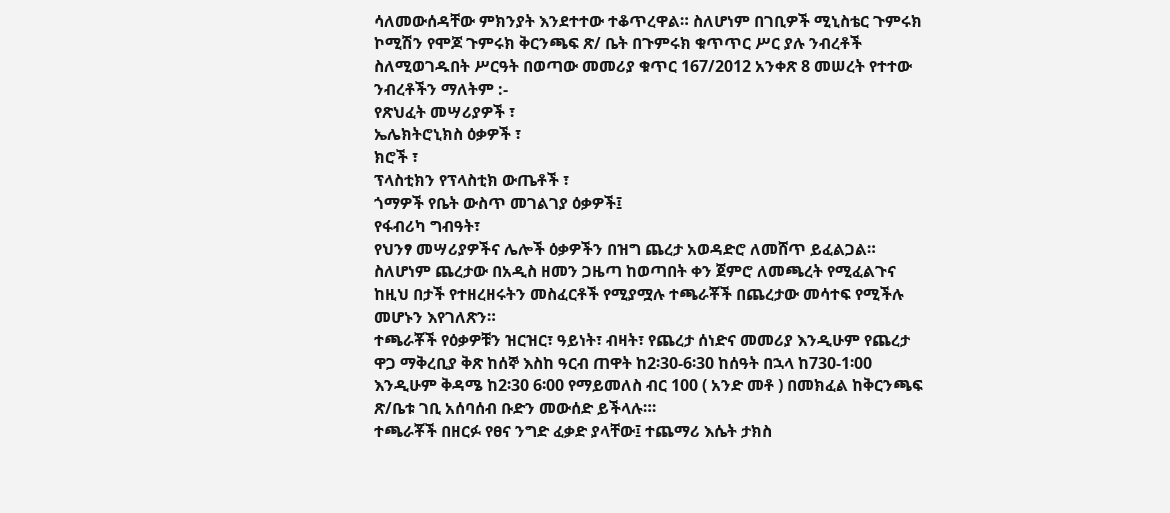ሳለመውሰዳቸው ምክንያት እንደተተው ተቆጥረዋል። ስለሆነም በገቢዎች ሚኒስቴር ጉምሩክ ኮሚሽን የሞጆ ጉምሩክ ቅርንጫፍ ጽ/ ቤት በጉምሩክ ቁጥጥር ሥር ያሉ ንብረቶች ስለሚወገዱበት ሥርዓት በወጣው መመሪያ ቁጥር 167/2012 አንቀጽ 8 መሠረት የተተው ንብረቶችን ማለትም :-
የጽህፈት መሣሪያዎች ፣
ኤሌክትሮኒክስ ዕቃዎች ፣
ክሮች ፣
ፕላስቲክን የፕላስቲክ ውጤቶች ፣
ጎማዎች የቤት ውስጥ መገልገያ ዕቃዎች፤
የፋብሪካ ግብዓት፣
የህንፃ መሣሪያዎችና ሌሎች ዕቃዎችን በዝግ ጨረታ አወዳድሮ ለመሸጥ ይፈልጋል። ስለሆነም ጨረታው በአዲስ ዘመን ጋዜጣ ከወጣበት ቀን ጀምሮ ለመጫረት የሚፈልጉና ከዚህ በታች የተዘረዘሩትን መስፈርቶች የሚያሟሉ ተጫራቾች በጨረታው መሳተፍ የሚችሉ መሆኑን እየገለጽን።
ተጫራቾች የዕቃዎቹን ዝርዝር፣ ዓይነት፣ ብዛት፣ የጨረታ ሰነድና መመሪያ እንዲሁም የጨረታ ዋጋ ማቅረቢያ ቅጽ ከሰኞ እስከ ዓርብ ጠዋት ከ2፡30-6፡30 ከሰዓት በኋላ ከ730-1፡00 እንዲሁም ቅዳሜ ከ2፡30 6፡00 የማይመለስ ብር 100 ( አንድ መቶ ) በመክፈል ከቅርንጫፍ ጽ/ቤቱ ገቢ አሰባሰብ ቡድን መውሰድ ይችላሉ።፡
ተጫራቾች በዘርፉ የፀና ንግድ ፈቃድ ያላቸው፤ ተጨማሪ እሴት ታክስ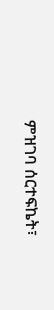ምዝገባ ሰርተፍኬት፣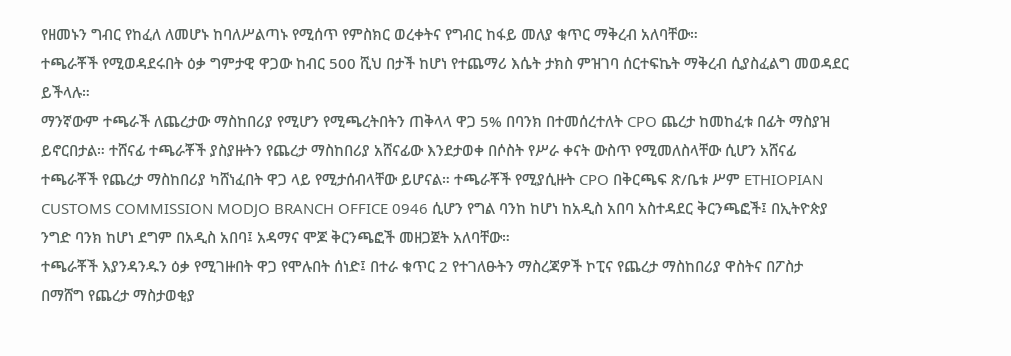የዘመኑን ግብር የከፈለ ለመሆኑ ከባለሥልጣኑ የሚሰጥ የምስክር ወረቀትና የግብር ከፋይ መለያ ቁጥር ማቅረብ አለባቸው።
ተጫራቾች የሚወዳደሩበት ዕቃ ግምታዊ ዋጋው ከብር 500 ሺህ በታች ከሆነ የተጨማሪ እሴት ታክስ ምዝገባ ሰርተፍኬት ማቅረብ ሲያስፈልግ መወዳደር ይችላሉ።
ማንኛውም ተጫራች ለጨረታው ማስከበሪያ የሚሆን የሚጫረትበትን ጠቅላላ ዋጋ 5% በባንክ በተመሰረተለት CPO ጨረታ ከመከፈቱ በፊት ማስያዝ ይኖርበታል። ተሸናፊ ተጫራቾች ያስያዙትን የጨረታ ማስከበሪያ አሸናፊው እንደታወቀ በሶስት የሥራ ቀናት ውስጥ የሚመለስላቸው ሲሆን አሸናፊ ተጫራቾች የጨረታ ማስከበሪያ ካሸነፈበት ዋጋ ላይ የሚታሰብላቸው ይሆናል። ተጫራቾች የሚያሲዙት CPO በቅርጫፍ ጽ/ቤቱ ሥም ETHIOPIAN CUSTOMS COMMISSION MODJO BRANCH OFFICE 0946 ሲሆን የግል ባንከ ከሆነ ከአዲስ አበባ አስተዳደር ቅርንጫፎች፤ በኢትዮጵያ ንግድ ባንክ ከሆነ ደግም በአዲስ አበባ፤ አዳማና ሞጆ ቅርንጫፎች መዘጋጀት አለባቸው።
ተጫራቾች እያንዳንዱን ዕቃ የሚገዙበት ዋጋ የሞሉበት ሰነድ፤ በተራ ቁጥር 2 የተገለፁትን ማስረጃዎች ኮፒና የጨረታ ማስከበሪያ ዋስትና በፖስታ በማሸግ የጨረታ ማስታወቂያ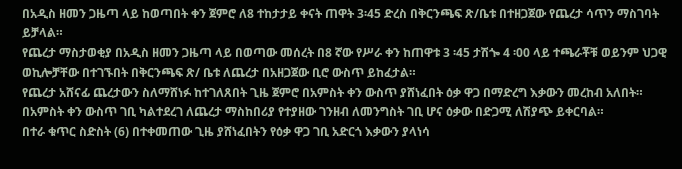በአዲስ ዘመን ጋዜጣ ላይ ከወጣበት ቀን ጀምሮ ለ8 ተከታታይ ቀናት ጠዋት 3፡45 ድረስ በቅርንጫፍ ጽ/ቤቱ በተዘጋጀው የጨረታ ሳጥን ማስገባት ይቻላል።
የጨረታ ማስታወቂያ በአዲስ ዘመን ጋዜጣ ላይ በወጣው መሰረት በ8 ኛው የሥራ ቀን ከጠዋቱ 3 ፡45 ታሽጐ 4 ፡00 ላይ ተጫራቾቹ ወይንም ህጋዊ ወኪሎቻቸው በተገኙበት በቅርንጫፍ ጽ/ ቤቱ ለጨረታ በአዘጋጀው ቢሮ ውስጥ ይከፈታል።
የጨረታ አሸናፊ ጨረታውን ስለማሸነፉ ከተገለጸበት ጊዜ ጀምሮ በአምስት ቀን ውስጥ ያሸነፈበት ዕቃ ዋጋ በማድረግ እቃውን መረከብ አለበት። በአምስት ቀን ውስጥ ገቢ ካልተደረገ ለጨረታ ማስከበሪያ የተያዘው ገንዘብ ለመንግስት ገቢ ሆና ዕቃው በድጋሚ ለሽያጭ ይቀርባል።
በተራ ቁጥር ስድስት (6) በተቀመጠው ጊዜ ያሸነፈበትን የዕቃ ዋጋ ገቢ አድርጎ እቃውን ያላነሳ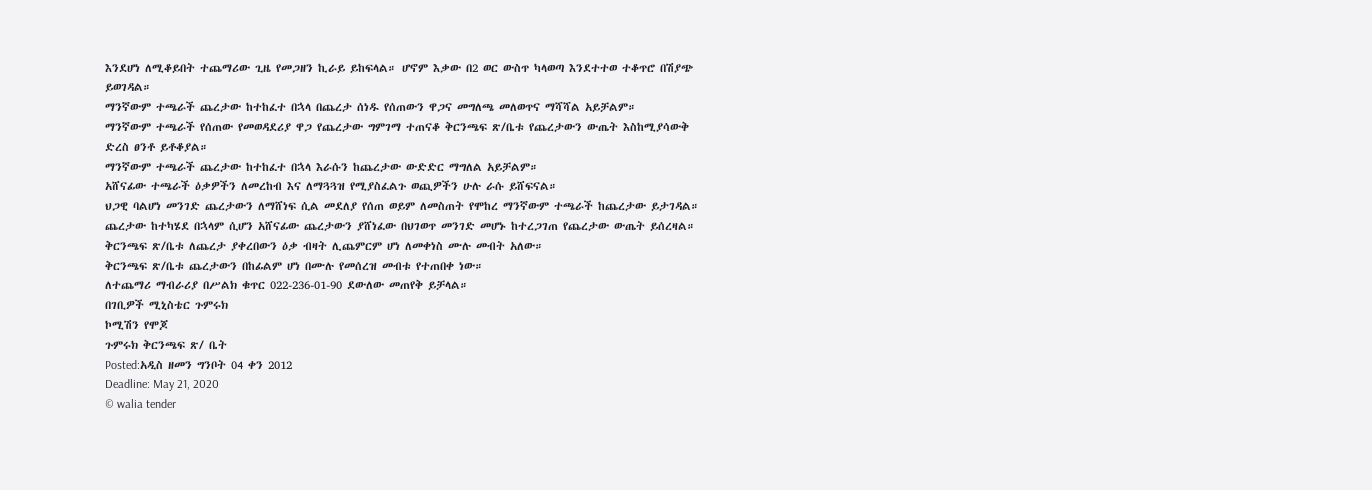እንደሆነ ለሚቆይበት ተጨማሪው ጊዜ የመጋዘን ኪራይ ይከፍላል። ሆኖም እቃው በ2 ወር ውስጥ ካላወጣ እንደተተወ ተቆጥሮ በሽያጭ ይወገዳል።
ማንኛውም ተጫራች ጨረታው ከተከፈተ በኋላ በጨረታ ሰነዱ የሰጠውን ዋጋና መግለጫ መለወጥና ማሻሻል አይቻልም።
ማንኛውም ተጫራች የሰጠው የመወዳደሪያ ዋጋ የጨረታው ግምገማ ተጠናቆ ቅርንጫፍ ጽ/ቤቱ የጨረታውን ውጤት እስከሚያሳውቅ ድረስ ፀንቶ ይቶቆያል።
ማንኛውም ተጫራች ጨረታው ከተከፈተ በኋላ እራሱን ከጨረታው ውድድር ማግለል አይቻልም።
አሸናፊው ተጫራች ዕቃዎችን ለመረከብ እና ለማጓጓዝ የሚያስፈልጉ ወጪዎችን ሁሉ ራሱ ይሸፍናል።
ህጋዊ ባልሆነ መንገድ ጨረታውን ለማሸነፍ ሲል መደለያ የሰጠ ወይም ለመስጠት የሞከረ ማንኛውም ተጫራች ከጨረታው ይታገዳል። ጨረታው ከተካሄደ በኋላም ሲሆን አሸናፊው ጨረታውን ያሸነፈው በህገወጥ መንገድ መሆኑ ከተረጋገጠ የጨረታው ውጤት ይሰረዛል።
ቅርንጫፍ ጽ/ቤቱ ለጨረታ ያቀረበውን ዕቃ ብዛት ሊጨምርም ሆነ ለመቀነስ ሙሉ መብት አለው።
ቅርንጫፍ ጽ/ቤቱ ጨረታውን በከፊልም ሆነ በሙሉ የመሰረዝ መብቱ የተጠበቀ ነው።
ለተጨማሪ ማብራሪያ በሥልክ ቁጥር 022-236-01-90 ደውለው መጠየቅ ይቻላል።
በገቢዎች ሚኒስቴር ጉምሩክ
ኮሚሽን የሞጆ
ጉምሩክ ቅርንጫፍ ጽ/ ቤት
Posted:አዲስ ዘመን ግንቦት 04 ቀን 2012
Deadline: May 21, 2020
© walia tender